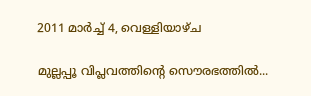2011 മാർച്ച് 4, വെള്ളിയാഴ്‌ച

മുല്ലപ്പൂ വിപ്ലവത്തിന്റെ സൌരഭത്തില്‍...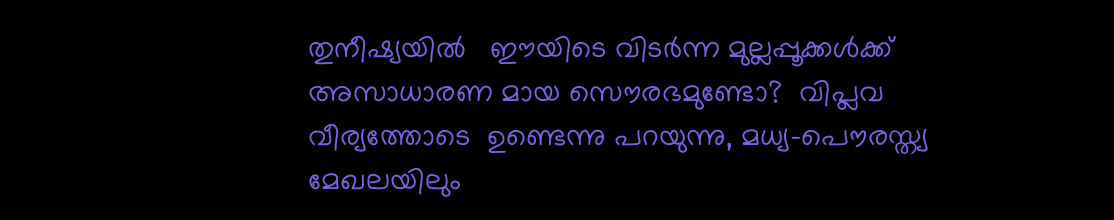തുനീഷ്യയില്‍   ഈയിടെ വിടര്‍ന്ന മുല്ലപ്പൂക്കള്‍ക്ക്‌      അസാധാരണ മായ സൌരഭമുണ്ടോ?  വിപ്ലവ വീര്യത്തോടെ  ഉണ്ടെന്നു പറയുന്നു, മധ്യ-പൌരസ്ത്യ മേഖലയിലും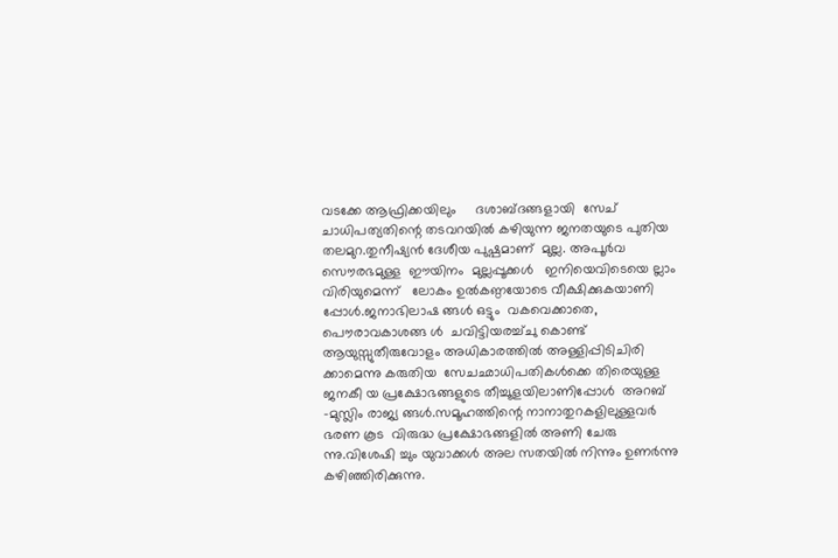വടക്കേ ആഫ്രിക്കയിലും     ദശാബ്ദങ്ങളായി  സേച് ചാധിപത്യതിന്റെ തടവറയില്‍ കഴിയുന്ന ജനതയുടെ പുതിയ തലമുറ.തുനീഷ്യന്‍ ദേശീയ പുഷ്പമാണ്‌  മുല്ല. അപൂര്‍വ സൌരഭമുള്ള  ഈയിനം  മുല്ലപ്പൂക്കള്‍   ഇനിയെവിടെയെ ല്ലാം വിരിയുമെന്ന്   ലോകം ഉല്‍കണ്ഠയോടെ വീക്ഷിക്കുകയാണി പ്പോള്‍.ജനാഭിലാഷ ങ്ങള്‍ ഒട്ടും  വകവെക്കാതെ, പൌരാവകാശങ്ങ ള്‍  ചവിട്ടിയരച്ച്ചു കൊണ്ട്  ആയുസ്സുതീരുവോളം അധികാരത്തില്‍ അള്ളിപ്പിടിചിരി ക്കാമെന്നു കരുതിയ  സേചഛാധിപതികള്‍ക്കെ തിരെയുള്ള ജനകീ യ പ്രക്ഷോഭങ്ങളുടെ തീച്ചൂളയിലാണിപ്പോള്‍  അറബ് -മുസ്ലിം രാജ്യ ങ്ങള്‍.സമൂഹത്തിന്റെ നാനാതുറകളിലുള്ളവര്‍ ഭരണ കൂട  വിരുദ്ധ പ്രക്ഷോഭങ്ങളില്‍ അണി ചേരു ന്നു.വിശേഷി ച്ചും യുവാക്കള്‍ അല സതയില്‍ നിന്നും ഉണര്‍ന്നു കഴിഞ്ഞിരിക്കുന്നു.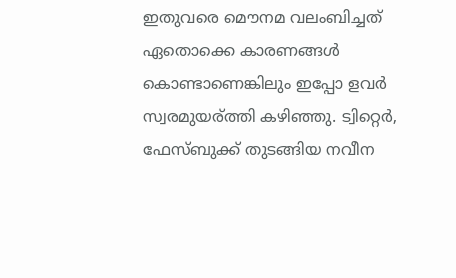ഇതുവരെ മൌനമ വലംബിച്ചത് ഏതൊക്കെ കാരണങ്ങള്‍ കൊണ്ടാണെങ്കിലും ഇപ്പോ ളവര്‍ സ്വരമുയര്ത്തി കഴിഞ്ഞു. ട്വിറ്റെര്‍, ഫേസ്ബുക്ക് തുടങ്ങിയ നവീന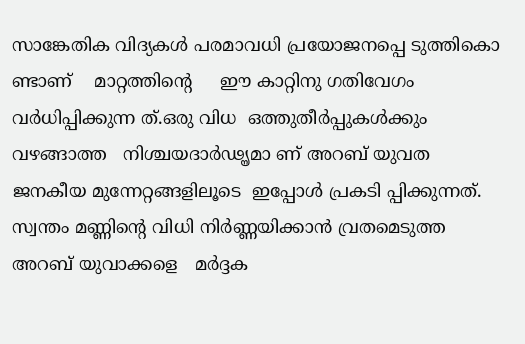സാങ്കേതിക വിദ്യകള്‍ പരമാവധി പ്രയോജനപ്പെ ടുത്തികൊ ണ്ടാണ്    മാറ്റത്തിന്റെ     ഈ കാറ്റിനു ഗതിവേഗം വര്‍ധിപ്പിക്കുന്ന ത്.ഒരു വിധ  ഒത്തുതീര്‍പ്പുകള്‍ക്കും വഴങ്ങാത്ത   നിശ്ചയദാര്‍ഢൄമാ ണ്‌ അറബ് യുവത ജനകീയ മുന്നേറ്റങ്ങളിലൂടെ  ഇപ്പോള്‍ പ്രകടി പ്പിക്കുന്നത്. സ്വന്തം മണ്ണിന്റെ വിധി നിര്‍ണ്ണയിക്കാന്‍ വ്രതമെടുത്ത അറബ് യുവാക്കളെ   മര്‍ദ്ദക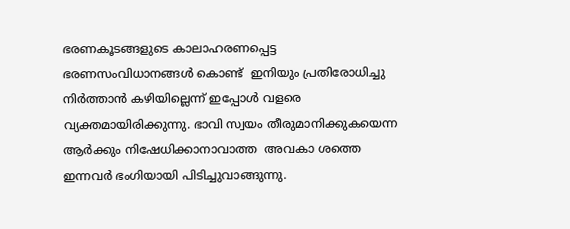ഭരണകൂടങ്ങളുടെ കാലാഹരണപ്പെട്ട ഭരണസംവിധാനങ്ങള്‍ കൊണ്ട്  ഇനിയും പ്രതിരോധിച്ചു നിര്‍ത്താന്‍ കഴിയില്ലെന്ന് ഇപ്പോള്‍ വളരെ വ്യക്തമായിരിക്കുന്നു. ഭാവി സ്വയം തീരുമാനിക്കുകയെന്ന   ആര്‍ക്കും നിഷേധിക്കാനാവാത്ത  അവകാ ശത്തെ ഇന്നവര്‍ ഭംഗിയായി പിടിച്ചുവാങ്ങുന്നു.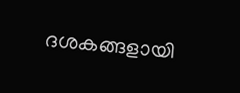ദശകങ്ങളായി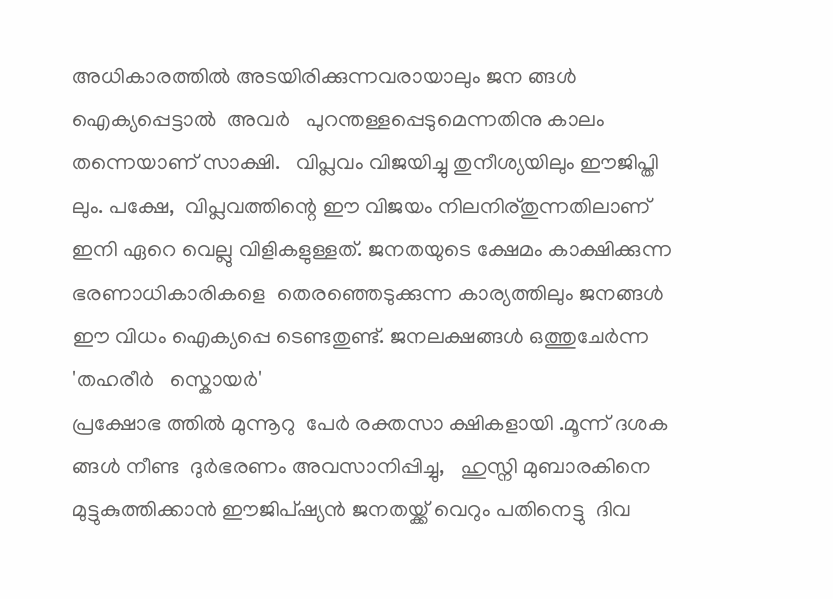അധികാരത്തില്‍ അടയിരിക്കുന്നവരായാലും ജന ങ്ങള്‍ ഐക്യപ്പെട്ടാല്‍  അവര്‍   പുറന്തള്ളപ്പെടുമെന്നതിനു കാലം തന്നെയാണ് സാക്ഷി.   വിപ്ലവം വിജയിച്ചു തുനീശ്യയിലും ഈജിപ്തി ലും. പക്ഷേ,  വിപ്ലവത്തിന്റെ ഈ വിജയം നിലനിര്തുന്നതിലാണ് ഇനി ഏറെ വെല്ലു വിളികളുള്ളത്. ജനതയുടെ ക്ഷേമം കാക്ഷിക്കുന്ന ഭരണാധികാരികളെ  തെരഞ്ഞെടുക്കുന്ന കാര്യത്തിലും ജനങ്ങള്‍ ഈ വിധം ഐക്യപ്പെ ടെണ്ടതുണ്ട്. ജനലക്ഷങ്ങള്‍ ഒത്തുചേര്‍ന്ന 'തഹരീര്‍   സ്കൊയര്‍'
പ്രക്ഷോഭ ത്തില്‍ മുന്നൂറു  പേര്‍ രക്തസാ ക്ഷികളായി .മൂന്ന് ദശക ങ്ങള്‍ നീണ്ട  ദുര്‍ഭരണം അവസാനിപ്പിച്ചു,   ഹുസ്നി മുബാരകിനെ മുട്ടുകുത്തിക്കാന്‍ ഈജിപ്ഷ്യന്‍ ജനതയ്ക്ക് വെറും പതിനെട്ടു  ദിവ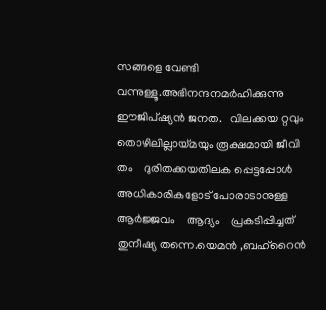സങ്ങളെ വേണ്ടി വന്നുള്ളൂ.അഭിനന്ദനമര്‍ഹിക്കുന്നു ഈജിപ്ഷ്യന്‍ ജനത.   വിലക്കയ റ്റവും തൊഴിലില്ലായ്മയും രൂക്ഷമായി ജീവി തം    ദുരിതക്കയതിലക പ്പെട്ടപ്പോള്‍  അധികാരികളോട് പോരാടാനുള്ള ആര്‍ജ്ജവം    ആദ്യം    പ്രകടിപ്പിച്ചത് തുനീഷ്യ തന്നെ.യെമന്‍ ,ബഹ്‌റൈന്‍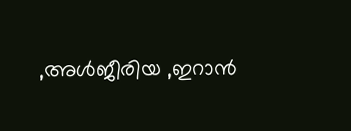,അള്‍ജീരിയ ,ഇറാന്‍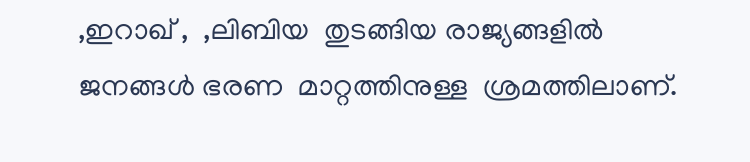,ഇറാഖ് ,  ,ലിബിയ  തുടങ്ങിയ രാജ്യങ്ങളില്‍ ജനങ്ങള്‍ ഭരണ  മാറ്റത്തിനുള്ള  ശ്രമത്തിലാണ്.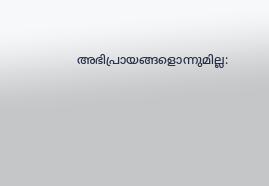അഭിപ്രായങ്ങളൊന്നുമില്ല: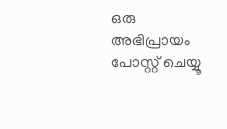ഒരു അഭിപ്രായം പോസ്റ്റ് ചെയ്യൂ